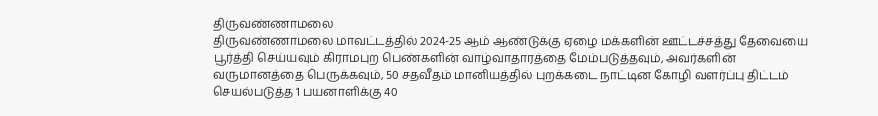திருவண்ணாமலை
திருவண்ணாமலை மாவட்டத்தில் 2024-25 ஆம் ஆண்டுக்கு ஏழை மக்களின் ஊட்டச்சத்து தேவையை பூர்த்தி செய்யவும் கிராமபுற பெண்களின் வாழ்வாதாரத்தை மேம்படுத்தவும், அவர்களின் வருமானத்தை பெருக்கவும், 50 சதவீதம் மானியத்தில் புறக்கடை நாட்டின கோழி வளர்ப்பு திட்டம் செயல்படுத்த 1 பயனாளிக்கு 40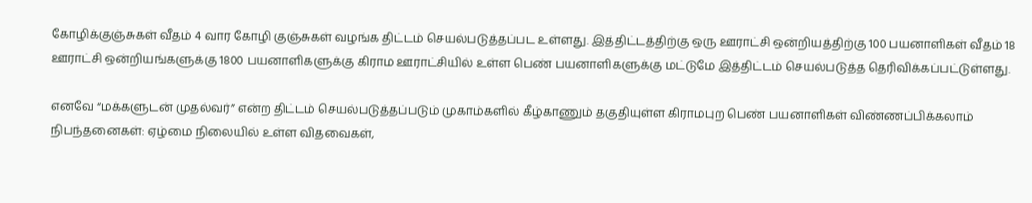கோழிக்குஞ்சுகள் வீதம் 4 வார கோழி குஞ்சுகள் வழங்க திட்டம் செயல்படுத்தப்பட உள்ளது. இத்திட்டத்திற்கு ஒரு ஊராட்சி ஒன்றியத்திற்கு 100 பயனாளிகள் வீதம் 18 ஊராட்சி ஒன்றியங்களுக்கு 1800 பயனாளிகளுக்கு கிராம ஊராட்சியில் உள்ள பெண் பயனாளிகளுக்கு மட்டுமே இத்திட்டம் செயல்படுத்த தெரிவிக்கப்பட்டுள்ளது.

எனவே “மக்களுடன் முதல்வர்” என்ற திட்டம் செயல்படுத்தப்படும் முகாம்களில் கீழ்காணும் தகுதியுள்ள கிராமபுற பெண் பயனாளிகள் விண்ணப்பிக்கலாம்
நிபந்தனைகள்: ஏழ்மை நிலையில் உள்ள விதவைகள்,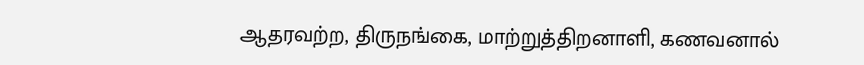ஆதரவற்ற, திருநங்கை, மாற்றுத்திறனாளி, கணவனால்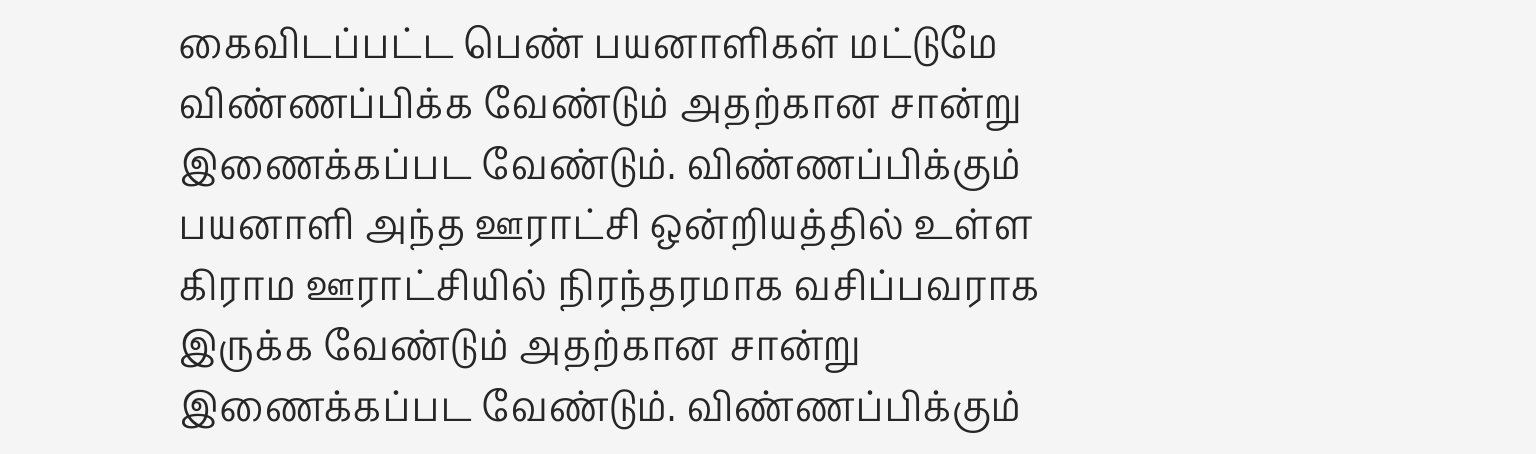கைவிடப்பட்ட பெண் பயனாளிகள் மட்டுமே விண்ணப்பிக்க வேண்டும் அதற்கான சான்று இணைக்கப்பட வேண்டும். விண்ணப்பிக்கும் பயனாளி அந்த ஊராட்சி ஒன்றியத்தில் உள்ள கிராம ஊராட்சியில் நிரந்தரமாக வசிப்பவராக இருக்க வேண்டும் அதற்கான சான்று இணைக்கப்பட வேண்டும். விண்ணப்பிக்கும்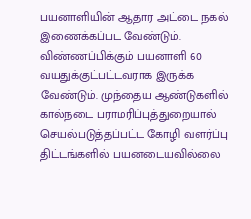பயனாளியின் ஆதார அட்டை நகல் இணைக்கப்பட வேண்டும். விண்ணப்பிக்கும் பயனாளி 60 வயதுக்குட்பட்டவராக இருக்க வேண்டும். முந்தைய ஆண்டுகளில் கால்நடை பராமரிப்புத்துறையால் செயல்படுத்தப்பட்ட கோழி வளர்ப்பு திட்டங்களில் பயனடையவில்லை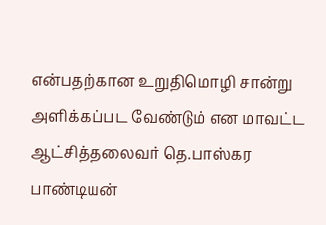என்பதற்கான உறுதிமொழி சான்று அளிக்கப்பட வேண்டும் என மாவட்ட ஆட்சித்தலைவர் தெ.பாஸ்கர பாண்டியன்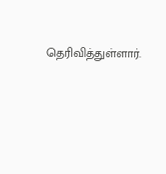தெரிவித்துள்ளார்.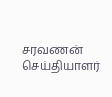சரவணன்
செய்தியாளர்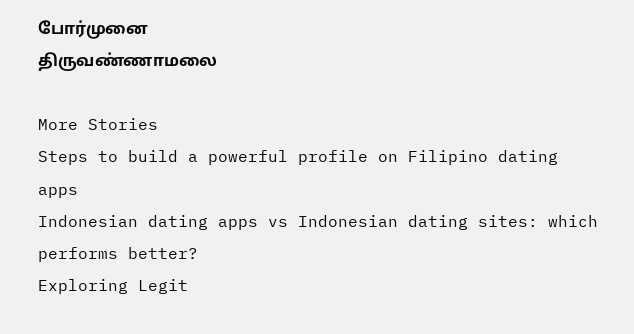போர்முனை
திருவண்ணாமலை

More Stories
Steps to build a powerful profile on Filipino dating apps
Indonesian dating apps vs Indonesian dating sites: which performs better?
Exploring Legit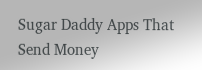Sugar Daddy Apps That Send Money